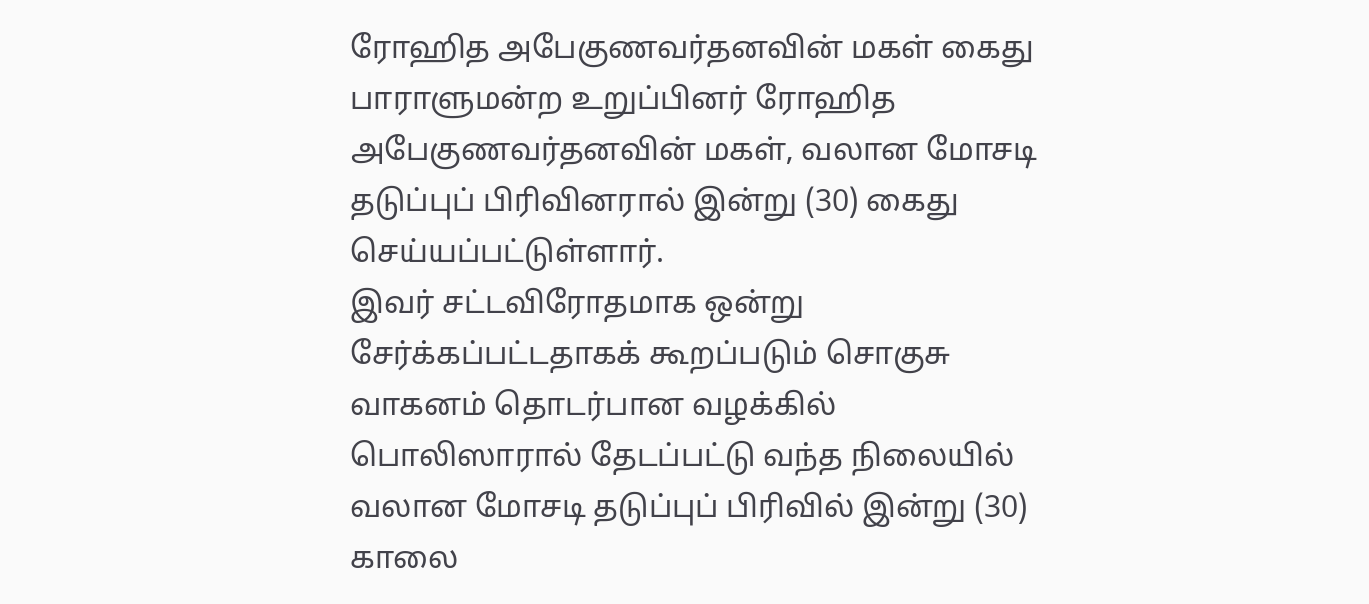ரோஹித அபேகுணவர்தனவின் மகள் கைது
பாராளுமன்ற உறுப்பினர் ரோஹித அபேகுணவர்தனவின் மகள், வலான மோசடி தடுப்புப் பிரிவினரால் இன்று (30) கைது செய்யப்பட்டுள்ளார்.
இவர் சட்டவிரோதமாக ஒன்று சேர்க்கப்பட்டதாகக் கூறப்படும் சொகுசு வாகனம் தொடர்பான வழக்கில் பொலிஸாரால் தேடப்பட்டு வந்த நிலையில் வலான மோசடி தடுப்புப் பிரிவில் இன்று (30) காலை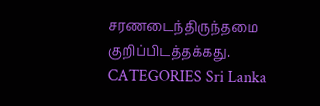சரணடைந்திருந்தமை குறிப்பிடத்தக்கது.
CATEGORIES Sri Lanka